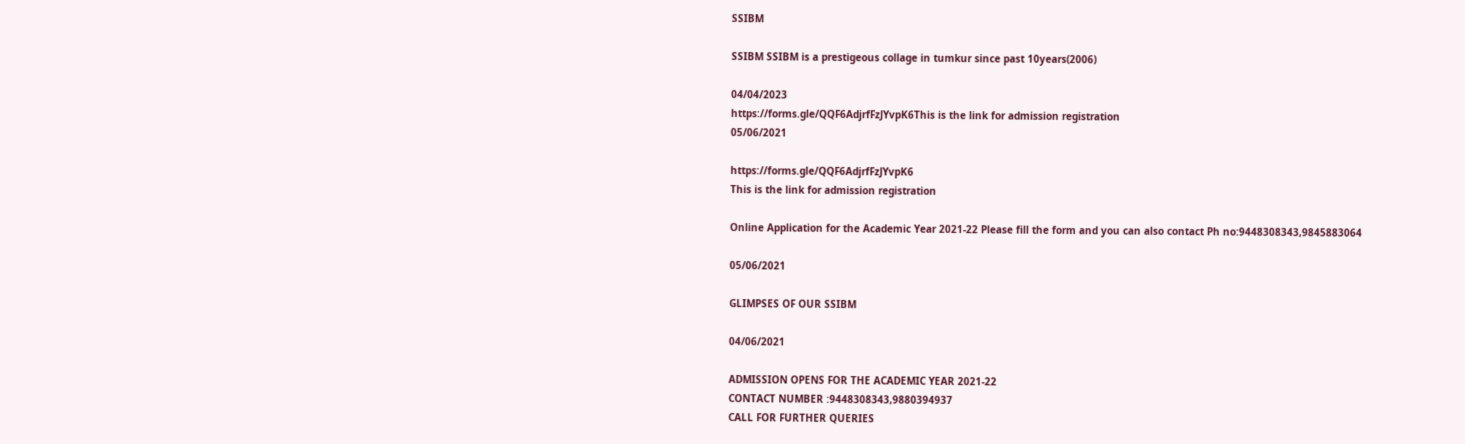SSIBM

SSIBM SSIBM is a prestigeous collage in tumkur since past 10years(2006)

04/04/2023
https://forms.gle/QQF6AdjrfFzJYvpK6This is the link for admission registration
05/06/2021

https://forms.gle/QQF6AdjrfFzJYvpK6
This is the link for admission registration

Online Application for the Academic Year 2021-22 Please fill the form and you can also contact Ph no:9448308343,9845883064

05/06/2021

GLIMPSES OF OUR SSIBM

04/06/2021

ADMISSION OPENS FOR THE ACADEMIC YEAR 2021-22
CONTACT NUMBER :9448308343,9880394937
CALL FOR FURTHER QUERIES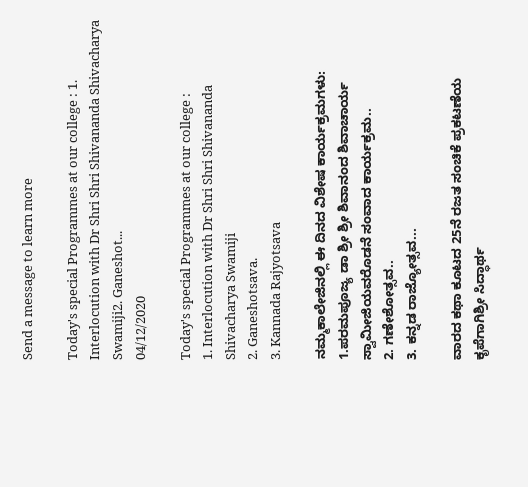Send a message to learn more

Today's special Programmes at our college : 1. Interlocution with Dr Shri Shri Shivananda Shivacharya Swamiji2. Ganeshot...
04/12/2020

Today's special Programmes at our college :
1. Interlocution with Dr Shri Shri Shivananda Shivacharya Swamiji
2. Ganeshotsava.
3. Kannada Rajyotsava

ನಮ್ಮಕಾಲೇಜಿನಲ್ಲಿ ಈ ದಿನದ ವಿಶೇಷ ಕಾರ್ಯಕ್ರಮಗಳು:
1.ಪರಮಪೂಜ್ಯ ಡಾ ಶ್ರೀ ಶ್ರೀ ಶಿವಾನಂದ ಶಿವಾಚಾರ್ಯ ಸ್ವಾಮೀಜಿಯವರೊಡನೆ ಸಂವಾದ ಕಾರ್ಯಕ್ರಮ..
2. ಗಣೇಶೋತ್ಸವ..
3. ಕನ್ನಡ ರಾಜ್ಯೋತ್ಸವ...

ವಾರದ ಕಥಾ ಕೂಟದ 25ನೆ ರಜತ ಸಂಚಿಕೆ ಪ್ರಕಟಣೆಯ ಕೃಪೆಗಾಗಿಶ್ರೀ ಸಿದ್ಧಾರ್ಥ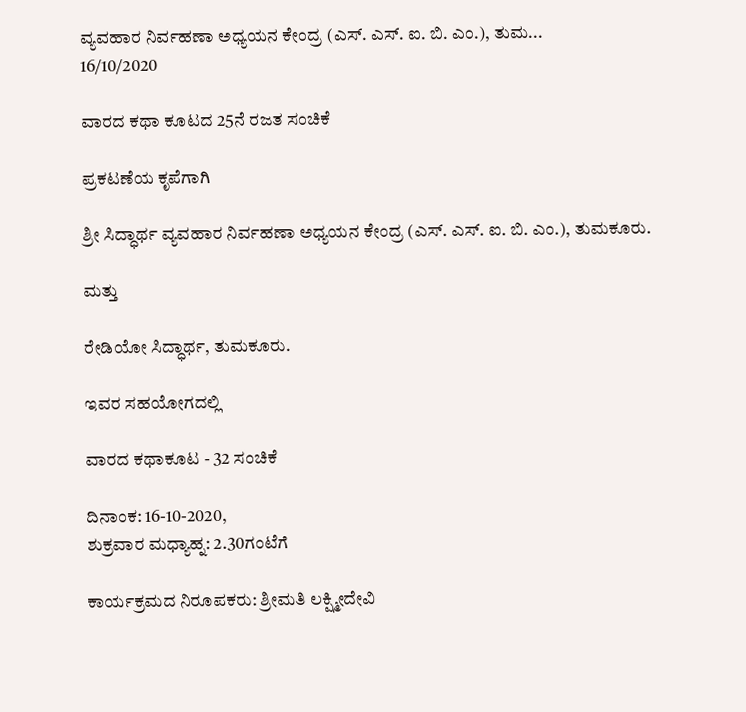ವ್ಯವಹಾರ ನಿರ್ವಹಣಾ ಅಧ್ಯಯನ ಕೇಂದ್ರ (ಎಸ್. ಎಸ್. ಐ. ಬಿ. ಎಂ.), ತುಮ...
16/10/2020

ವಾರದ ಕಥಾ ಕೂಟದ 25ನೆ ರಜತ ಸಂಚಿಕೆ

ಪ್ರಕಟಣೆಯ ಕೃಪೆಗಾಗಿ

ಶ್ರೀ ಸಿದ್ಧಾರ್ಥ ವ್ಯವಹಾರ ನಿರ್ವಹಣಾ ಅಧ್ಯಯನ ಕೇಂದ್ರ (ಎಸ್. ಎಸ್. ಐ. ಬಿ. ಎಂ.), ತುಮಕೂರು.

ಮತ್ತು

ರೇಡಿಯೋ ಸಿದ್ಧಾರ್ಥ, ತುಮಕೂರು.

ಇವರ ಸಹಯೋಗದಲ್ಲಿ

ವಾರದ ಕಥಾಕೂಟ - 32 ಸಂಚಿಕೆ

ದಿನಾಂಕ: 16-10-2020,
ಶುಕ್ರವಾರ ಮಧ್ಯಾಹ್ನ: 2.30ಗಂಟೆಗೆ

ಕಾರ್ಯಕ್ರಮದ ನಿರೂಪಕರು: ಶ್ರೀಮತಿ ಲಕ್ಷ್ಮೀದೇವಿ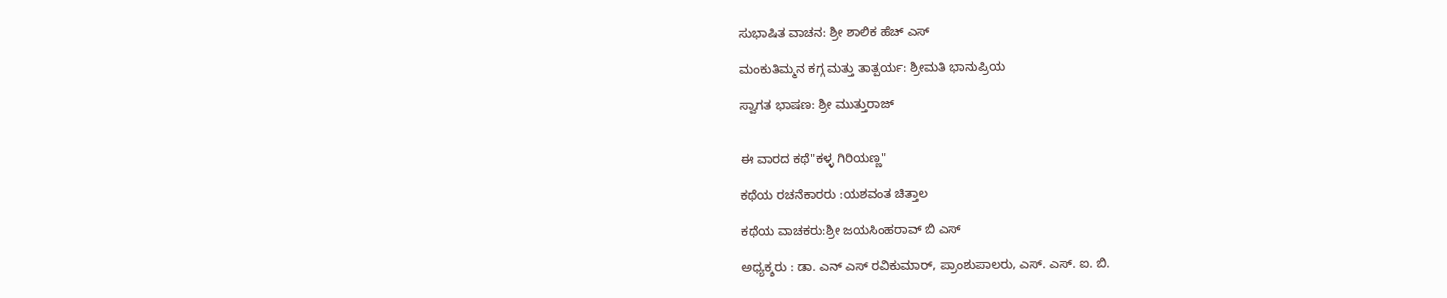ಸುಭಾಷಿತ ವಾಚನ: ಶ್ರೀ ಶಾಲಿಕ ಹೆಚ್ ಎಸ್

ಮಂಕುತಿಮ್ಮನ ಕಗ್ಗ ಮತ್ತು ತಾತ್ಪರ್ಯ: ಶ್ರೀಮತಿ ಭಾನುಪ್ರಿಯ

ಸ್ವಾಗತ ಭಾಷಣ: ಶ್ರೀ ಮುತ್ತುರಾಜ್


ಈ ವಾರದ ಕಥೆ"ಕಳ್ಳ ಗಿರಿಯಣ್ಣ"

ಕಥೆಯ ರಚನೆಕಾರರು :ಯಶವಂತ ಚಿತ್ತಾಲ

ಕಥೆಯ ವಾಚಕರು:ಶ್ರೀ ಜಯಸಿಂಹರಾವ್ ಬಿ ಎಸ್

ಅಧ್ಯಕ್ಶರು : ಡಾ. ಎನ್ ಎಸ್ ರವಿಕುಮಾರ್, ಪ್ರಾಂಶುಪಾಲರು, ಎಸ್. ಎಸ್. ಐ. ಬಿ.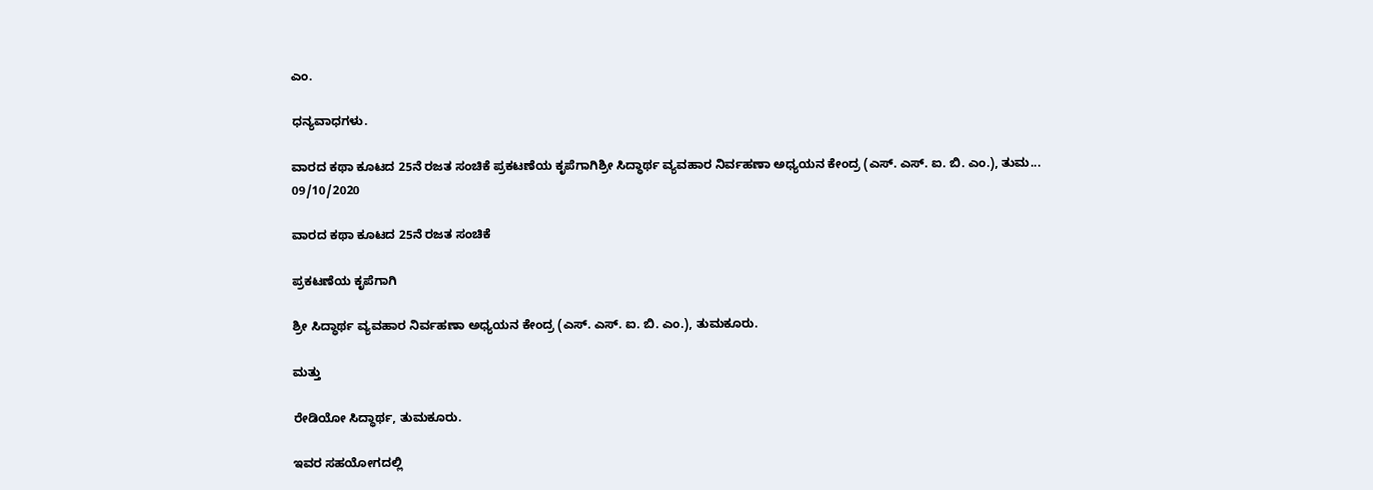ಎಂ.

ಧನ್ಯವಾಧಗಳು.

ವಾರದ ಕಥಾ ಕೂಟದ 25ನೆ ರಜತ ಸಂಚಿಕೆ ಪ್ರಕಟಣೆಯ ಕೃಪೆಗಾಗಿಶ್ರೀ ಸಿದ್ಧಾರ್ಥ ವ್ಯವಹಾರ ನಿರ್ವಹಣಾ ಅಧ್ಯಯನ ಕೇಂದ್ರ (ಎಸ್. ಎಸ್. ಐ. ಬಿ. ಎಂ.), ತುಮ...
09/10/2020

ವಾರದ ಕಥಾ ಕೂಟದ 25ನೆ ರಜತ ಸಂಚಿಕೆ

ಪ್ರಕಟಣೆಯ ಕೃಪೆಗಾಗಿ

ಶ್ರೀ ಸಿದ್ಧಾರ್ಥ ವ್ಯವಹಾರ ನಿರ್ವಹಣಾ ಅಧ್ಯಯನ ಕೇಂದ್ರ (ಎಸ್. ಎಸ್. ಐ. ಬಿ. ಎಂ.), ತುಮಕೂರು.

ಮತ್ತು

ರೇಡಿಯೋ ಸಿದ್ಧಾರ್ಥ, ತುಮಕೂರು.

ಇವರ ಸಹಯೋಗದಲ್ಲಿ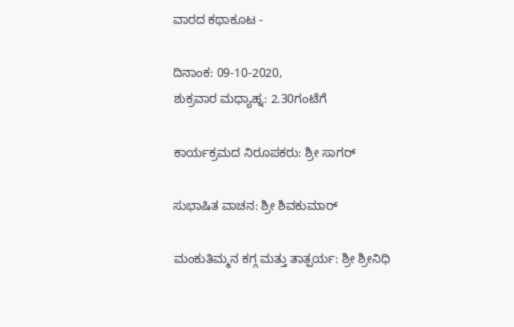ವಾರದ ಕಥಾಕೂಟ -

ದಿನಾಂಕ: 09-10-2020,
ಶುಕ್ರವಾರ ಮಧ್ಯಾಹ್ನ: 2.30ಗಂಟೆಗೆ

ಕಾರ್ಯಕ್ರಮದ ನಿರೂಪಕರು: ಶ್ರೀ ಸಾಗರ್

ಸುಭಾಷಿತ ವಾಚನ: ಶ್ರೀ ಶಿವಕುಮಾರ್

ಮಂಕುತಿಮ್ಮನ ಕಗ್ಗ ಮತ್ತು ತಾತ್ಪರ್ಯ: ಶ್ರೀ ಶ್ರೀನಿಧಿ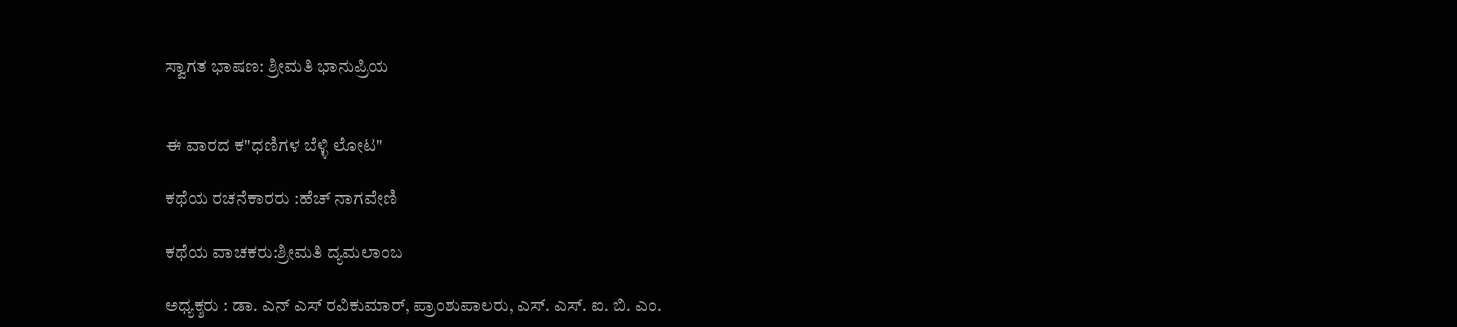ಸ್ವಾಗತ ಭಾಷಣ: ಶ್ರೀಮತಿ ಭಾನುಪ್ರಿಯ


ಈ ವಾರದ ಕ"ಧಣಿಗಳ ಬೆಳ್ಳಿ ಲೋಟ"

ಕಥೆಯ ರಚನೆಕಾರರು :ಹೆಚ್ ನಾಗವೇಣಿ

ಕಥೆಯ ವಾಚಕರು:ಶ್ರೀಮತಿ ದ್ಯಮಲಾಂಬ

ಅಧ್ಯಕ್ಶರು : ಡಾ. ಎನ್ ಎಸ್ ರವಿಕುಮಾರ್, ಪ್ರಾಂಶುಪಾಲರು, ಎಸ್. ಎಸ್. ಐ. ಬಿ. ಎಂ.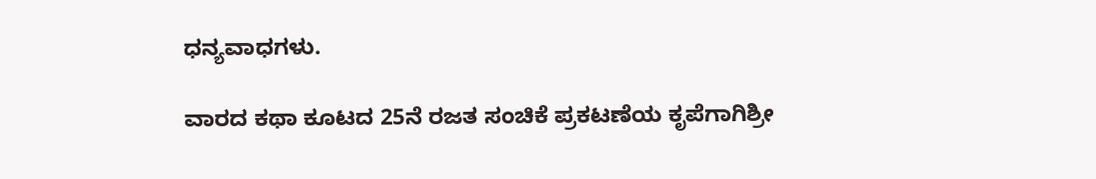ಧನ್ಯವಾಧಗಳು.

ವಾರದ ಕಥಾ ಕೂಟದ 25ನೆ ರಜತ ಸಂಚಿಕೆ ಪ್ರಕಟಣೆಯ ಕೃಪೆಗಾಗಿಶ್ರೀ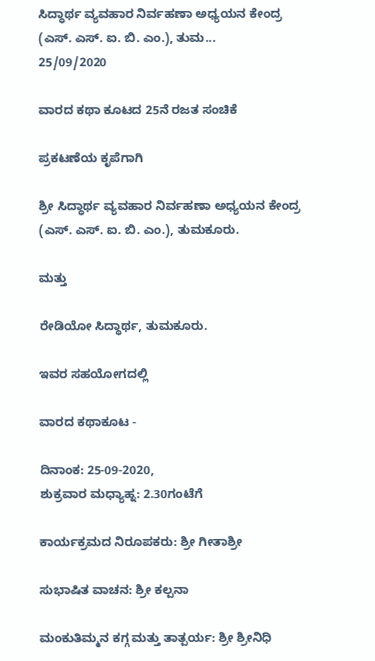ಸಿದ್ಧಾರ್ಥ ವ್ಯವಹಾರ ನಿರ್ವಹಣಾ ಅಧ್ಯಯನ ಕೇಂದ್ರ (ಎಸ್. ಎಸ್. ಐ. ಬಿ. ಎಂ.), ತುಮ...
25/09/2020

ವಾರದ ಕಥಾ ಕೂಟದ 25ನೆ ರಜತ ಸಂಚಿಕೆ

ಪ್ರಕಟಣೆಯ ಕೃಪೆಗಾಗಿ

ಶ್ರೀ ಸಿದ್ಧಾರ್ಥ ವ್ಯವಹಾರ ನಿರ್ವಹಣಾ ಅಧ್ಯಯನ ಕೇಂದ್ರ (ಎಸ್. ಎಸ್. ಐ. ಬಿ. ಎಂ.), ತುಮಕೂರು.

ಮತ್ತು

ರೇಡಿಯೋ ಸಿದ್ಧಾರ್ಥ, ತುಮಕೂರು.

ಇವರ ಸಹಯೋಗದಲ್ಲಿ

ವಾರದ ಕಥಾಕೂಟ -

ದಿನಾಂಕ: 25-09-2020,
ಶುಕ್ರವಾರ ಮಧ್ಯಾಹ್ನ: 2.30ಗಂಟೆಗೆ

ಕಾರ್ಯಕ್ರಮದ ನಿರೂಪಕರು: ಶ್ರೀ ಗೀತಾಶ್ರೀ

ಸುಭಾಷಿತ ವಾಚನ: ಶ್ರೀ ಕಲ್ಪನಾ

ಮಂಕುತಿಮ್ಮನ ಕಗ್ಗ ಮತ್ತು ತಾತ್ಪರ್ಯ: ಶ್ರೀ ಶ್ರೀನಿಧಿ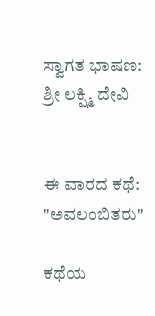ಸ್ವಾಗತ ಭಾಷಣ: ಶ್ರೀ ಲಕ್ಷ್ಮಿ ದೇವಿ


ಈ ವಾರದ ಕಥೆ: "ಅವಲಂಬಿತರು"

ಕಥೆಯ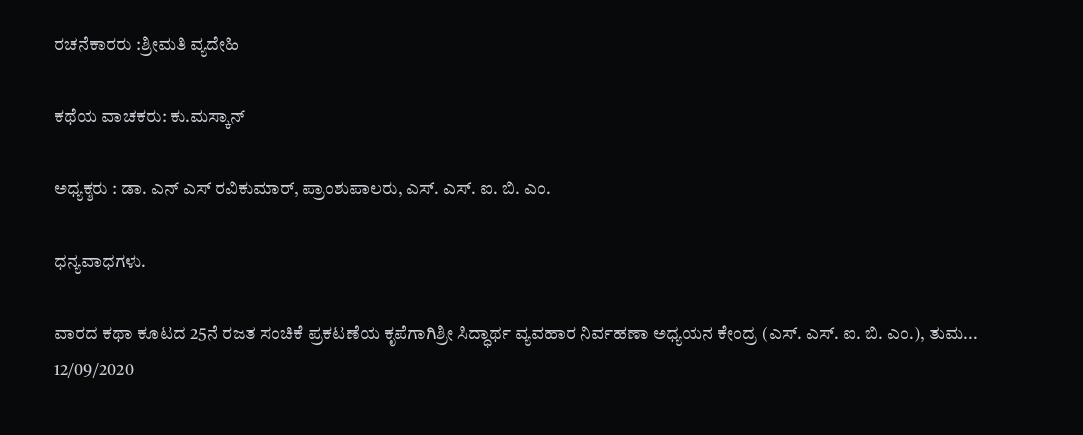ರಚನೆಕಾರರು :ಶ್ರೀಮತಿ ವ್ಯದೇಹಿ

ಕಥೆಯ ವಾಚಕರು: ಕು.ಮಸ್ಕಾನ್

ಅಧ್ಯಕ್ಶರು : ಡಾ. ಎನ್ ಎಸ್ ರವಿಕುಮಾರ್, ಪ್ರಾಂಶುಪಾಲರು, ಎಸ್. ಎಸ್. ಐ. ಬಿ. ಎಂ.

ಧನ್ಯವಾಧಗಳು.

ವಾರದ ಕಥಾ ಕೂಟದ 25ನೆ ರಜತ ಸಂಚಿಕೆ ಪ್ರಕಟಣೆಯ ಕೃಪೆಗಾಗಿಶ್ರೀ ಸಿದ್ಧಾರ್ಥ ವ್ಯವಹಾರ ನಿರ್ವಹಣಾ ಅಧ್ಯಯನ ಕೇಂದ್ರ (ಎಸ್. ಎಸ್. ಐ. ಬಿ. ಎಂ.), ತುಮ...
12/09/2020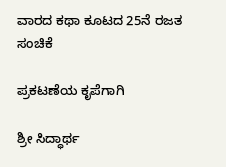ವಾರದ ಕಥಾ ಕೂಟದ 25ನೆ ರಜತ ಸಂಚಿಕೆ

ಪ್ರಕಟಣೆಯ ಕೃಪೆಗಾಗಿ

ಶ್ರೀ ಸಿದ್ಧಾರ್ಥ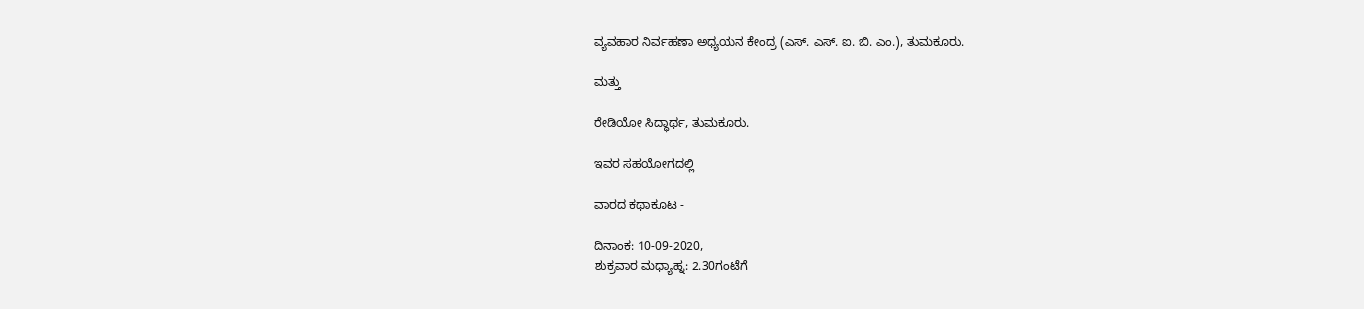ವ್ಯವಹಾರ ನಿರ್ವಹಣಾ ಅಧ್ಯಯನ ಕೇಂದ್ರ (ಎಸ್. ಎಸ್. ಐ. ಬಿ. ಎಂ.), ತುಮಕೂರು.

ಮತ್ತು

ರೇಡಿಯೋ ಸಿದ್ಧಾರ್ಥ, ತುಮಕೂರು.

ಇವರ ಸಹಯೋಗದಲ್ಲಿ

ವಾರದ ಕಥಾಕೂಟ -

ದಿನಾಂಕ: 10-09-2020,
ಶುಕ್ರವಾರ ಮಧ್ಯಾಹ್ನ: 2.30ಗಂಟೆಗೆ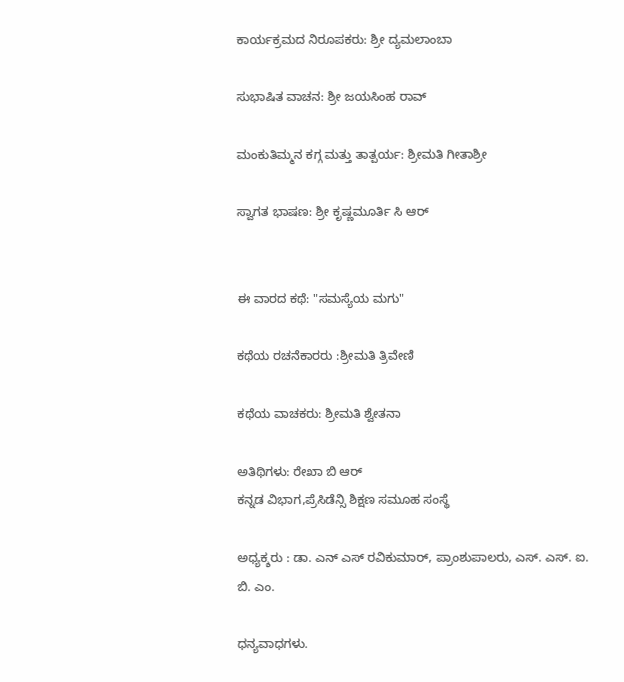ಕಾರ್ಯಕ್ರಮದ ನಿರೂಪಕರು: ಶ್ರೀ ದ್ಯಮಲಾಂಬಾ

ಸುಭಾಷಿತ ವಾಚನ: ಶ್ರೀ ಜಯಸಿಂಹ ರಾವ್

ಮಂಕುತಿಮ್ಮನ ಕಗ್ಗ ಮತ್ತು ತಾತ್ಪರ್ಯ: ಶ್ರೀಮತಿ ಗೀತಾಶ್ರೀ

ಸ್ವಾಗತ ಭಾಷಣ: ಶ್ರೀ ಕೃಷ್ಣಮೂರ್ತಿ ಸಿ ಆರ್


ಈ ವಾರದ ಕಥೆ: "ಸಮಸ್ಯೆಯ ಮಗು"

ಕಥೆಯ ರಚನೆಕಾರರು :ಶ್ರೀಮತಿ ತ್ರಿವೇಣಿ

ಕಥೆಯ ವಾಚಕರು: ಶ್ರೀಮತಿ ಶ್ವೇತನಾ

ಅತಿಥಿಗಳು: ರೇಖಾ ಬಿ ಆರ್
ಕನ್ನಡ ವಿಭಾಗ,ಪ್ರೆಸಿಡೆನ್ಸಿ ಶಿಕ್ಷಣ ಸಮೂಹ ಸಂಸ್ಥೆ

ಅಧ್ಯಕ್ಶರು : ಡಾ. ಎನ್ ಎಸ್ ರವಿಕುಮಾರ್, ಪ್ರಾಂಶುಪಾಲರು, ಎಸ್. ಎಸ್. ಐ. ಬಿ. ಎಂ.

ಧನ್ಯವಾಧಗಳು.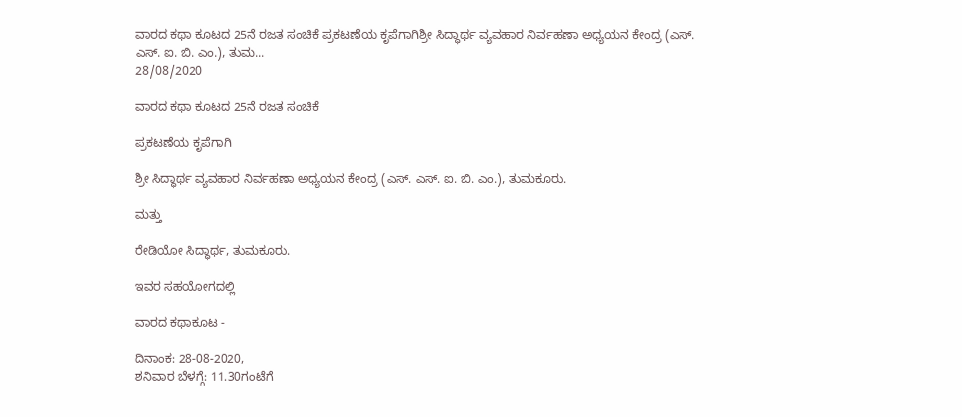ವಾರದ ಕಥಾ ಕೂಟದ 25ನೆ ರಜತ ಸಂಚಿಕೆ ಪ್ರಕಟಣೆಯ ಕೃಪೆಗಾಗಿಶ್ರೀ ಸಿದ್ಧಾರ್ಥ ವ್ಯವಹಾರ ನಿರ್ವಹಣಾ ಅಧ್ಯಯನ ಕೇಂದ್ರ (ಎಸ್. ಎಸ್. ಐ. ಬಿ. ಎಂ.), ತುಮ...
28/08/2020

ವಾರದ ಕಥಾ ಕೂಟದ 25ನೆ ರಜತ ಸಂಚಿಕೆ

ಪ್ರಕಟಣೆಯ ಕೃಪೆಗಾಗಿ

ಶ್ರೀ ಸಿದ್ಧಾರ್ಥ ವ್ಯವಹಾರ ನಿರ್ವಹಣಾ ಅಧ್ಯಯನ ಕೇಂದ್ರ (ಎಸ್. ಎಸ್. ಐ. ಬಿ. ಎಂ.), ತುಮಕೂರು.

ಮತ್ತು

ರೇಡಿಯೋ ಸಿದ್ಧಾರ್ಥ, ತುಮಕೂರು.

ಇವರ ಸಹಯೋಗದಲ್ಲಿ

ವಾರದ ಕಥಾಕೂಟ -

ದಿನಾಂಕ: 28-08-2020,
ಶನಿವಾರ ಬೆಳಗ್ಗೆ: 11.30ಗಂಟೆಗೆ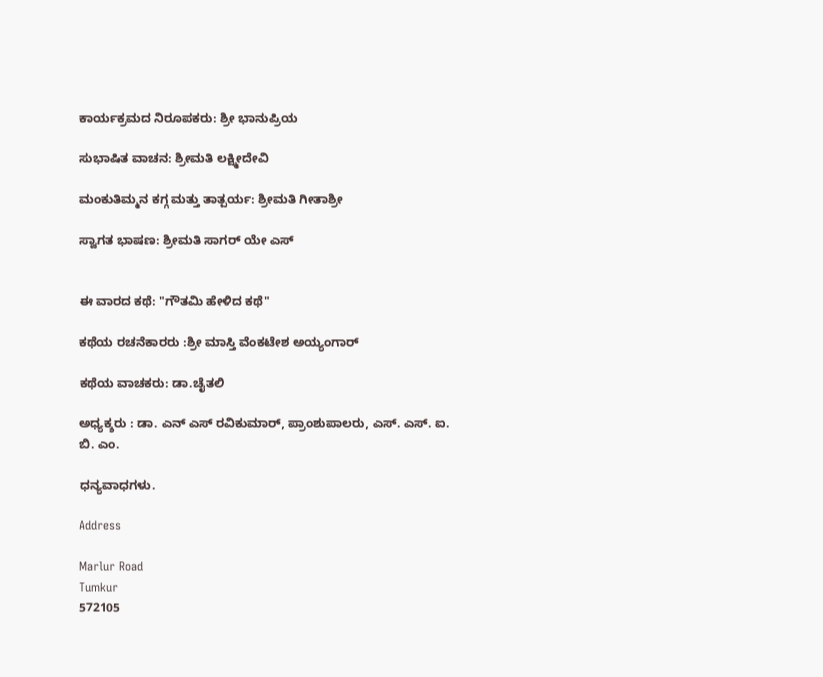ಕಾರ್ಯಕ್ರಮದ ನಿರೂಪಕರು: ಶ್ರೀ ಭಾನುಪ್ರಿಯ

ಸುಭಾಷಿತ ವಾಚನ: ಶ್ರೀಮತಿ ಲಕ್ಷ್ಮೀದೇವಿ

ಮಂಕುತಿಮ್ಮನ ಕಗ್ಗ ಮತ್ತು ತಾತ್ಪರ್ಯ: ಶ್ರೀಮತಿ ಗೀತಾಶ್ರೀ

ಸ್ವಾಗತ ಭಾಷಣ: ಶ್ರೀಮತಿ ಸಾಗರ್ ಯೇ ಎಸ್


ಈ ವಾರದ ಕಥೆ: "ಗೌತಮಿ ಹೇಳಿದ ಕಥೆ"

ಕಥೆಯ ರಚನೆಕಾರರು :ಶ್ರೀ ಮಾಸ್ತಿ ವೆಂಕಟೇಶ ಅಯ್ಯಂಗಾರ್

ಕಥೆಯ ವಾಚಕರು: ಡಾ.ಚೈತಲಿ

ಅಧ್ಯಕ್ಶರು : ಡಾ. ಎನ್ ಎಸ್ ರವಿಕುಮಾರ್, ಪ್ರಾಂಶುಪಾಲರು, ಎಸ್. ಎಸ್. ಐ. ಬಿ. ಎಂ.

ಧನ್ಯವಾಧಗಳು.

Address

Marlur Road
Tumkur
572105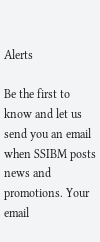Alerts

Be the first to know and let us send you an email when SSIBM posts news and promotions. Your email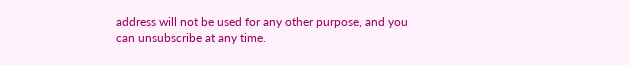address will not be used for any other purpose, and you can unsubscribe at any time.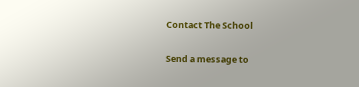Contact The School

Send a message to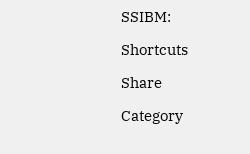SSIBM:

Shortcuts

Share

Category